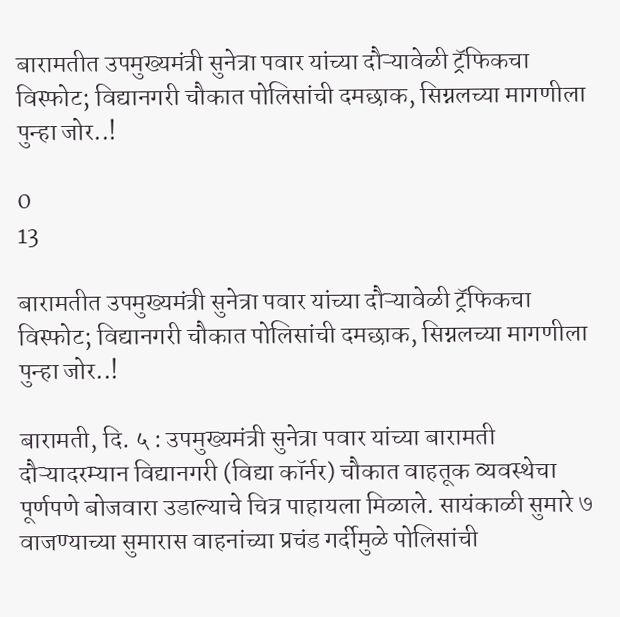बारामतीत उपमुख्यमंत्री सुनेत्रा पवार यांच्या दौऱ्यावेळी ट्रॅफिकचा विस्फोट; विद्यानगरी चौकात पोलिसांची दमछाक, सिग्नलच्या मागणीला पुन्हा जोर..!

0
13

बारामतीत उपमुख्यमंत्री सुनेत्रा पवार यांच्या दौऱ्यावेळी ट्रॅफिकचा विस्फोट; विद्यानगरी चौकात पोलिसांची दमछाक, सिग्नलच्या मागणीला पुन्हा जोर..!

बारामती, दि. ५ : उपमुख्यमंत्री सुनेत्रा पवार यांच्या बारामती दौऱ्यादरम्यान विद्यानगरी (विद्या कॉर्नर) चौकात वाहतूक व्यवस्थेचा पूर्णपणे बोजवारा उडाल्याचे चित्र पाहायला मिळाले. सायंकाळी सुमारे ७ वाजण्याच्या सुमारास वाहनांच्या प्रचंड गर्दीमुळे पोलिसांची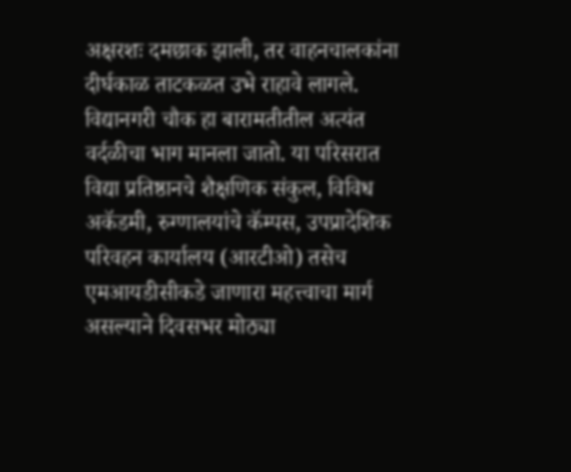अक्षरशः दमछाक झाली, तर वाहनचालकांना दीर्घकाळ ताटकळत उभे राहावे लागले.
विद्यानगरी चौक हा बारामतीतील अत्यंत वर्दळीचा भाग मानला जातो. या परिसरात विद्या प्रतिष्ठानचे शैक्षणिक संकुल, विविध अकॅडमी, रुग्णालयांचे कॅम्पस, उपप्रादेशिक परिवहन कार्यालय (आरटीओ) तसेच एमआयडीसीकडे जाणारा महत्त्वाचा मार्ग असल्याने दिवसभर मोठ्या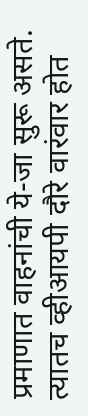प्रमाणात वाहनांची ये-जा सुरू असते. त्यातच व्हीआयपी दौरे वारंवार होत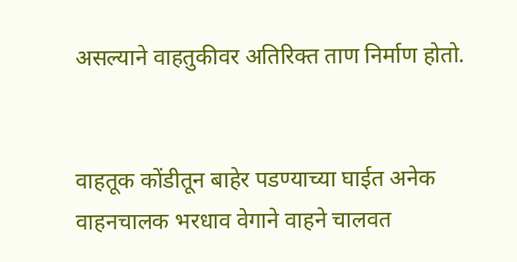असल्याने वाहतुकीवर अतिरिक्त ताण निर्माण होतो.


वाहतूक कोंडीतून बाहेर पडण्याच्या घाईत अनेक वाहनचालक भरधाव वेगाने वाहने चालवत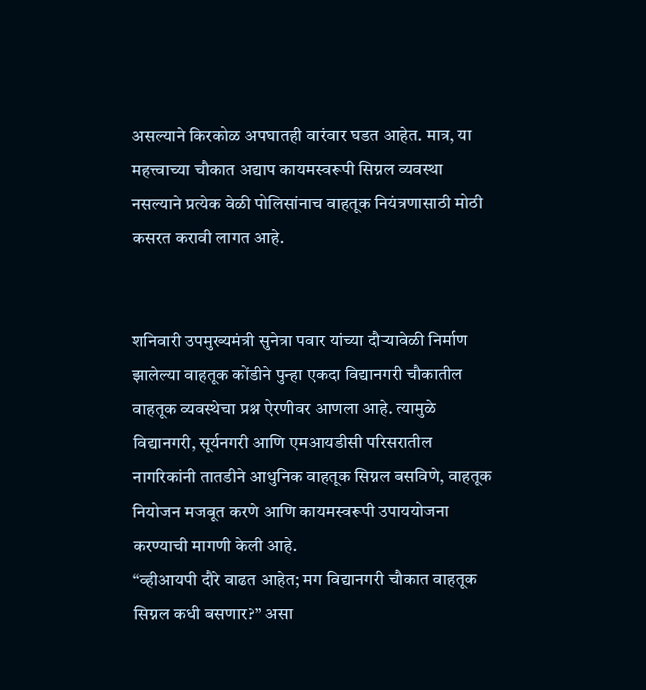असल्याने किरकोळ अपघातही वारंवार घडत आहेत. मात्र, या महत्त्वाच्या चौकात अद्याप कायमस्वरूपी सिग्नल व्यवस्था नसल्याने प्रत्येक वेळी पोलिसांनाच वाहतूक नियंत्रणासाठी मोठी कसरत करावी लागत आहे.


शनिवारी उपमुख्यमंत्री सुनेत्रा पवार यांच्या दौऱ्यावेळी निर्माण झालेल्या वाहतूक कोंडीने पुन्हा एकदा विद्यानगरी चौकातील वाहतूक व्यवस्थेचा प्रश्न ऐरणीवर आणला आहे. त्यामुळे विद्यानगरी, सूर्यनगरी आणि एमआयडीसी परिसरातील नागरिकांनी तातडीने आधुनिक वाहतूक सिग्नल बसविणे, वाहतूक नियोजन मजबूत करणे आणि कायमस्वरूपी उपाययोजना करण्याची मागणी केली आहे.
“व्हीआयपी दौरे वाढत आहेत; मग विद्यानगरी चौकात वाहतूक सिग्नल कधी बसणार?” असा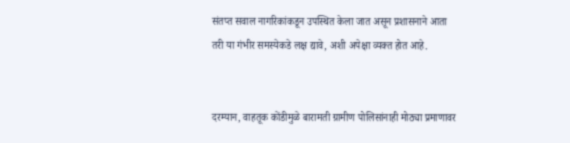संतप्त सवाल नागरिकांकडून उपस्थित केला जात असून प्रशासनाने आता तरी या गंभीर समस्येकडे लक्ष द्यावे, अशी अपेक्षा व्यक्त होत आहे.


दरम्यान, वाहतूक कोंडीमुळे बारामती ग्रामीण पोलिसांनाही मोठ्या प्रमाणावर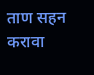ताण सहन करावा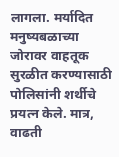लागला. मर्यादित मनुष्यबळाच्या जोरावर वाहतूक सुरळीत करण्यासाठी पोलिसांनी शर्थीचे प्रयत्न केले. मात्र, वाढती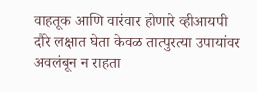वाहतूक आणि वारंवार होणारे व्हीआयपी दौरे लक्षात घेता केवळ तात्पुरत्या उपायांवर अवलंबून न राहता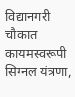विद्यानगरी चौकात कायमस्वरूपी सिग्नल यंत्रणा,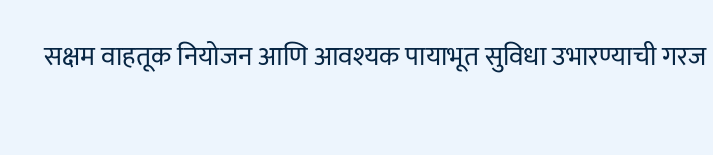सक्षम वाहतूक नियोजन आणि आवश्यक पायाभूत सुविधा उभारण्याची गरज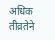अधिक तीव्रतेने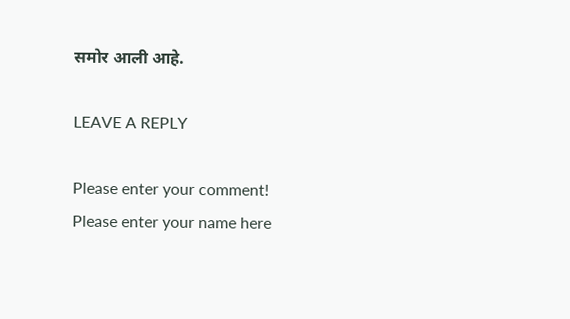समोर आली आहे.

LEAVE A REPLY

Please enter your comment!
Please enter your name here